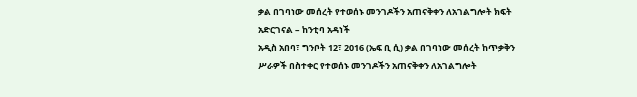ቃል በገባነው መሰረት የተወሰኑ መንገዶችን አጠናቅቀን ለአገልግሎት ክፍት አድርገናል – ከንቲባ አዳነች
አዲስ አበባ፣ ግንቦት 12፣ 2016 (ኤፍ ቢ ሲ) ቃል በገባነው መሰረት ከጥቃቅን ሥራዎች በስተቀር የተወሰኑ መንገዶችን አጠናቅቀን ለአገልግሎት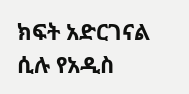ክፍት አድርገናል ሲሉ የአዲስ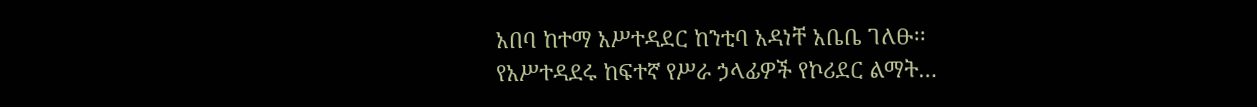አበባ ከተማ አሥተዳደር ከንቲባ አዳነቸ አቤቤ ገለፁ፡፡
የአሥተዳደሩ ከፍተኛ የሥራ ኃላፊዎች የኮሪደር ልማት…